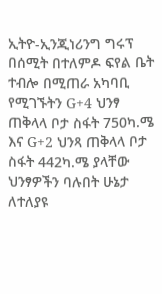ኢትዮ-ኢንጂነሪንግ ግሩፕ በሰሚት በተለምዶ ፍየል ቤት ተብሎ በሚጠራ አካባቢ የሚገኙትን G+4 ህንፃ ጠቅላላ ቦታ ስፋት 750ካ.ሜ እና G+2 ህንጻ ጠቅላላ ቦታ ስፋት 442ካ.ሜ ያላቸው ህንፃዎችን ባሉበት ሁኔታ ለተለያዩ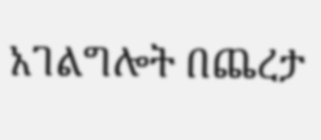አገልግሎት በጨረታ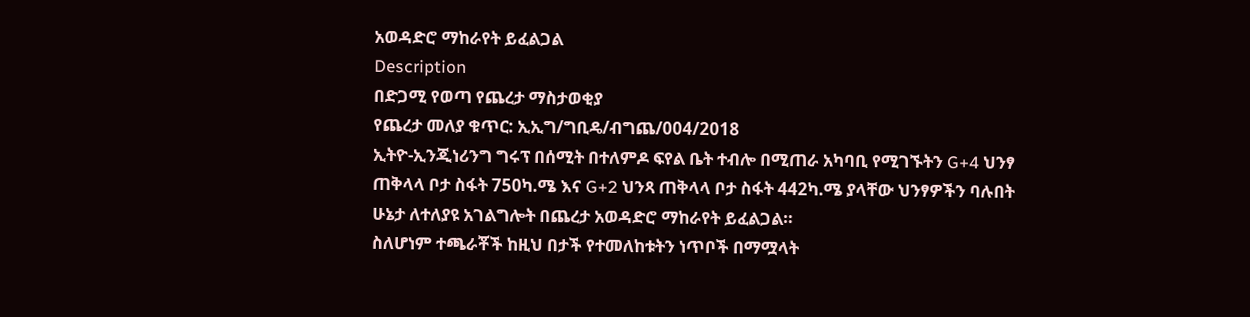አወዳድሮ ማከራየት ይፈልጋል
Description
በድጋሚ የወጣ የጨረታ ማስታወቂያ
የጨረታ መለያ ቁጥር: ኢኢግ/ግቢዴ/ብግጨ/004/2018
ኢትዮ-ኢንጂነሪንግ ግሩፕ በሰሚት በተለምዶ ፍየል ቤት ተብሎ በሚጠራ አካባቢ የሚገኙትን G+4 ህንፃ ጠቅላላ ቦታ ስፋት 750ካ.ሜ እና G+2 ህንጻ ጠቅላላ ቦታ ስፋት 442ካ.ሜ ያላቸው ህንፃዎችን ባሉበት ሁኔታ ለተለያዩ አገልግሎት በጨረታ አወዳድሮ ማከራየት ይፈልጋል።
ስለሆነም ተጫራቾች ከዚህ በታች የተመለከቱትን ነጥቦች በማሟላት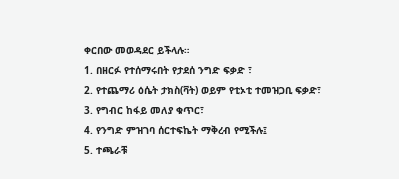ቀርበው መወዳደር ይችላሉ።
1. በዘርፉ የተሰማሩበት የታደሰ ንግድ ፍቃድ ፣
2. የተጨማሪ ዕሴት ታክስ(ቫት) ወይም የቲኦቲ ተመዝጋቢ ፍቃድ፣
3. የግብር ከፋይ መለያ ቁጥር፣
4. የንግድ ምዝገባ ሰርተፍኬት ማቅረብ የሚችሉ፤
5. ተጫራቹ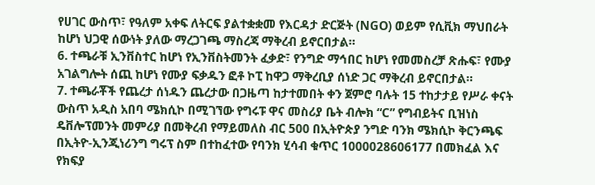የሀገር ውስጥ፣ የዓለም አቀፍ ለትርፍ ያልተቋቋመ የእርዳታ ድርጅት (NGO) ወይም የሲቪክ ማህበራት ከሆነ ህጋዊ ሰውነት ያለው ማረጋገጫ ማስረጃ ማቅረብ ይኖርበታል።
6. ተጫራቹ ኢንቨስተር ከሆነ የኢንቨስትመንት ፈቃድ፣ የንግድ ማኅበር ከሆነ የመመስረቻ ጽሑፍ፣ የሙያ አገልግሎት ሰጪ ከሆነ የሙያ ፍቃዱን ፎቶ ኮፒ ከዋጋ ማቅረቢያ ሰነድ ጋር ማቅረብ ይኖርበታል።
7. ተጫራቾች የጨረታ ሰነዱን ጨረታው በጋዜጣ ከታተመበት ቀን ጀምሮ ባሉት 15 ተከታታይ የሥራ ቀናት ውስጥ አዲስ አበባ ሜክሲኮ በሚገኘው የግሩፑ ዋና መስሪያ ቤት ብሎክ “C” የግብይትና ቢዝነስ ዴቨሎፕመንት መምሪያ በመቅረብ የማይመለስ ብር 500 በኢትዮጵያ ንግድ ባንክ ሜክሲኮ ቅርንጫፍ በኢትዮ-ኢንጂነሪንግ ግሩፕ ስም በተከፈተው የባንክ ሂሳብ ቁጥር 1000028606177 በመክፈል እና የክፍያ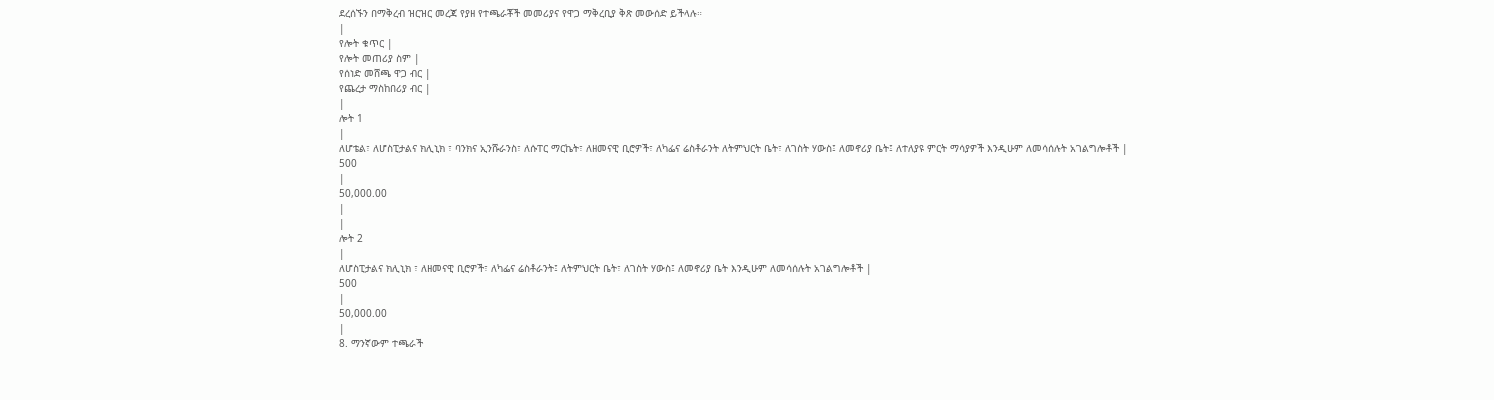ደረሰኙን በማቅረብ ዝርዝር መረጃ የያዘ የተጫራቾች መመሪያና የዋጋ ማቅረቢያ ቅጽ መውሰድ ይችላሉ።
|
የሎት ቁጥር |
የሎት መጠሪያ ስም |
የሰነድ መሸጫ ዋጋ ብር |
የጨረታ ማስከበሪያ ብር |
|
ሎት 1
|
ለሆቴል፣ ለሆስፒታልና ክሊኒክ ፣ ባንክና ኢንሹራንስ፣ ለሱፐር ማርኬት፣ ለዘመናዊ ቢሮዎች፣ ለካፌና ሬስቶራንት ለትምህርት ቤት፣ ለገስት ሃውስ፤ ለመኖሪያ ቤት፤ ለተለያዩ ምርት ማሳያዎች እንዲሁም ለመሳሰሉት አገልግሎቶች |
500
|
50,000.00
|
|
ሎት 2
|
ለሆስፒታልና ክሊኒክ ፣ ለዘመናዊ ቢሮዎች፣ ለካፌና ሬስቶራንት፤ ለትምህርት ቤት፣ ለገስት ሃውስ፤ ለመኖሪያ ቤት እንዲሁም ለመሳሰሉት አገልግሎቶች |
500
|
50,000.00
|
8. ማንኛውም ተጫራች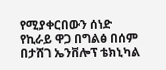የሚያቀርበውን ሰነድ የኪራይ ዋጋ በግልፅ በሰም በታሸገ ኤንቨሎፕ ቴክኒካል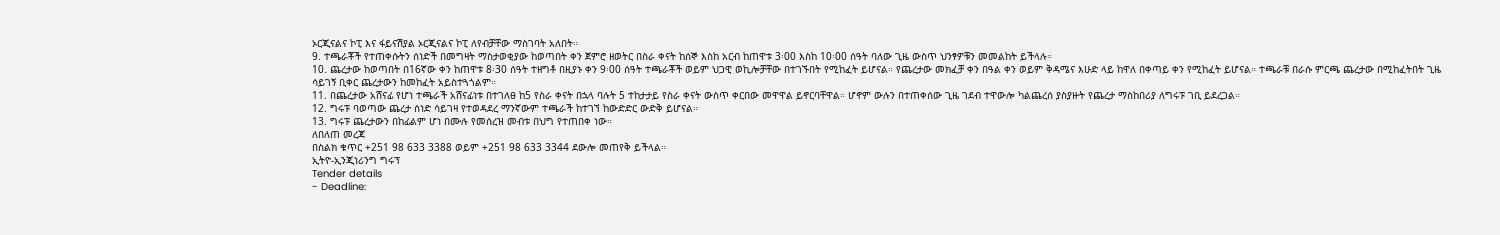ኦርጂናልና ኮፒ እና ፋይናሽያል ኦርጂናልና ኮፒ ለየብቻቸው ማስገባት አለበት።
9. ተጫራቾች የተጠቀሱትን ሰነድች በመግዛት ማስታወቂያው ከወጣበት ቀን ጀምሮ ዘወትር በስራ ቀናት ከሰኞ እስከ አርብ ከጠዋቱ 3፡00 እስከ 10፡00 ሰዓት ባለው ጊዜ ውስጥ ህንፃዎቹን መመልከት ይችላሉ።
10. ጨረታው ከወጣበት በ16ኛው ቀን ከጠዋቱ 8፡30 ሰዓት ተዘግቶ በዚያኑ ቀን 9፡00 ሰዓት ተጫራቾች ወይም ህጋዊ ወኪሎቻቸው በተገኙበት የሚከፈት ይሆናል። የጨረታው መክፈቻ ቀን በዓል ቀን ወይም ቅዳሜና እሁድ ላይ ከዋለ በቀጣይ ቀን የሚከፈት ይሆናል። ተጫራቹ በራሱ ምርጫ ጨረታው በሚከፈትበት ጊዜ ሳይገኝ ቢቀር ጨረታውን ከመከፈት አይስተጓጎልም።
11. በጨረታው አሸናፊ የሆነ ተጫራች አሸናፊነቱ በተገለፀ ከ5 የስራ ቀናት በኋላ ባሉት 5 ተከታታይ የስራ ቀናት ውስጥ ቀርበው መዋዋል ይኖርባቸዋል። ሆኖም ውሉን በተጠቀሰው ጊዜ ገደብ ተዋውሎ ካልጨረሰ ያስያዙት የጨረታ ማስከበሪያ ለግሩፑ ገቢ ይደረጋል።
12. ግሩፑ ባወጣው ጨረታ ሰነድ ሳይገዛ የተወዳደረ ማንኛውም ተጫራች ከተገኘ ከውድድር ውድቅ ይሆናል።
13. ግሩፑ ጨረታውን በከፊልም ሆነ በሙሉ የመሰረዝ መብቱ በህግ የተጠበቀ ነው።
ለበለጠ መረጃ
በስልክ ቁጥር +251 98 633 3388 ወይም +251 98 633 3344 ደውሎ መጠየቅ ይችላል።
ኢትዮ-ኢንጂነሪንግ ግሩፕ
Tender details
- Deadline: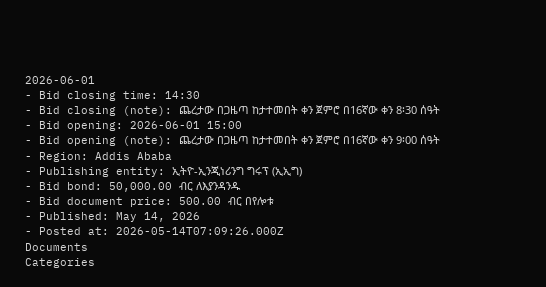2026-06-01
- Bid closing time: 14:30
- Bid closing (note): ጨረታው በጋዜጣ ከታተመበት ቀን ጀምሮ በ16ኛው ቀን 8፡30 ሰዓት
- Bid opening: 2026-06-01 15:00
- Bid opening (note): ጨረታው በጋዜጣ ከታተመበት ቀን ጀምሮ በ16ኛው ቀን 9፡00 ሰዓት
- Region: Addis Ababa
- Publishing entity: ኢትዮ-ኢንጂነሪንግ ግሩፕ (ኢኢግ)
- Bid bond: 50,000.00 ብር ለእያንዳንዱ
- Bid document price: 500.00 ብር በየሎቱ
- Published: May 14, 2026
- Posted at: 2026-05-14T07:09:26.000Z
Documents
Categories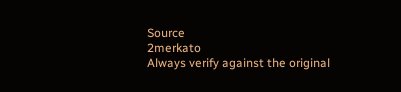Source
2merkato
Always verify against the original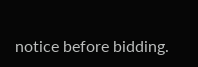notice before bidding.